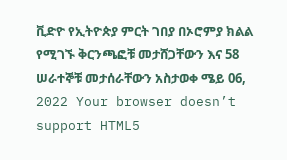ቪድዮ የኢትዮጵያ ምርት ገበያ በኦሮምያ ክልል የሚገኙ ቅርንጫፎቹ መታሸጋቸውን እና 58 ሠራተኞቹ መታሰራቸውን አስታወቀ ሜይ 06, 2022 Your browser doesn’t support HTML5